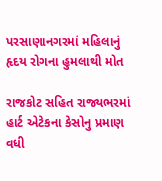પરસાણાનગરમાં મહિલાનું હૃદય રોગના હુમલાથી મોત

રાજકોટ સહિત રાજ્યભરમાં હાર્ટ એટેકના કેસોનુ પ્રમાણ વધી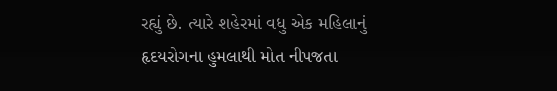રહ્યું છે. ત્યારે શહેરમાં વધુ એક મહિલાનું હૃદયરોગના હુમલાથી મોત નીપજતા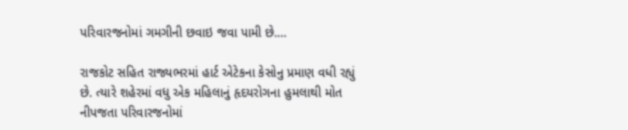પરિવારજનોમાં ગમગીની છવાઇ જવા પામી છે.…

રાજકોટ સહિત રાજ્યભરમાં હાર્ટ એટેકના કેસોનુ પ્રમાણ વધી રહ્યું છે. ત્યારે શહેરમાં વધુ એક મહિલાનું હૃદયરોગના હુમલાથી મોત નીપજતા પરિવારજનોમાં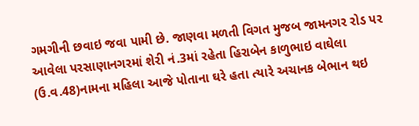ગમગીની છવાઇ જવા પામી છે. જાણવા મળતી વિગત મુજબ જામનગર રોડ પર આવેલા પરસાણાનગરમાં શેરી નં.3માં રહેતા હિરાબેન કાળુભાઇ વાઘેલા (ઉ.વ.48)નામના મહિલા આજે પોતાના ઘરે હતા ત્યારે અચાનક બેભાન થઇ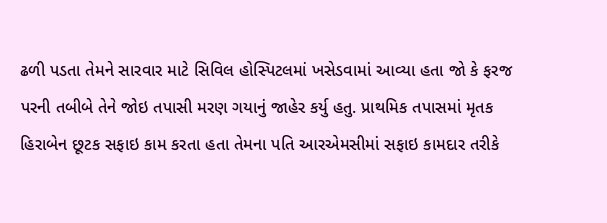ઢળી પડતા તેમને સારવાર માટે સિવિલ હોસ્પિટલમાં ખસેડવામાં આવ્યા હતા જો કે ફરજ પરની તબીબે તેને જોઇ તપાસી મરણ ગયાનું જાહેર કર્યુ હતુ. પ્રાથમિક તપાસમાં મૃતક હિરાબેન છૂટક સફાઇ કામ કરતા હતા તેમના પતિ આરએમસીમાં સફાઇ કામદાર તરીકે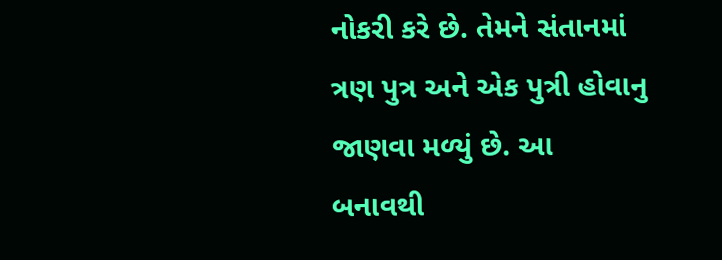નોકરી કરે છે. તેમને સંતાનમાં ત્રણ પુત્ર અને એક પુત્રી હોવાનુ જાણવા મળ્યું છે. આ બનાવથી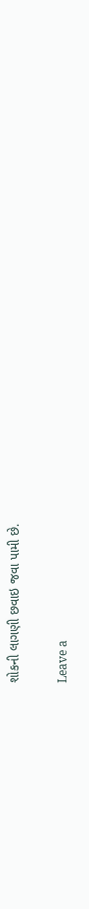શોકની લાગણી છવાઇ જવા પામી છે.

Leave a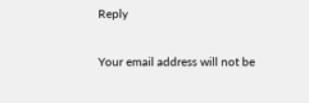Reply

Your email address will not be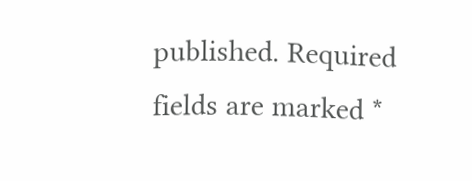published. Required fields are marked *